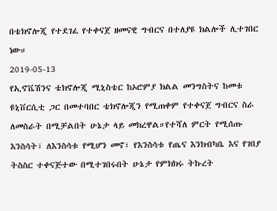በቴክኖሎጂ የተደገፈ የተቀናጀ ዘመናዊ ግብርና በተለያዩ ክልሎች ሊተገበር ነው።
2019-05-13
የኢኖቬሽንና ቴክኖሎጂ ሚኒስቴር ከኦሮምያ ክልል መንግስትና ከመቱ ዩኒቨርሲቲ ጋር በመተባበር ቴክኖሎጂን የሚጠቀም የተቀናጀ ግብርና ስራ ለመስራት በሚቻልበት ሁኔታ ላይ መክረዋል።የተሻለ ምርት የሚሰጡ እንስሳት፣ ለእንስሳቱ የሚሆን መኖ፣ የእንስሳቱ የጤና እንክብካቤ እና የገበያ ትስስር ተቀናጅተው በሚተገበሩበት ሁኔታ የምክክሩ ትኩረት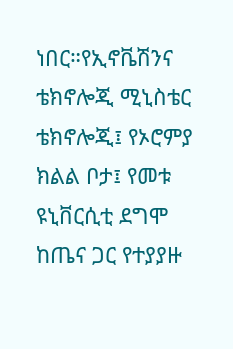ነበር።የኢኖቬሽንና ቴክኖሎጂ ሚኒስቴር ቴክኖሎጂ፤ የኦሮምያ ክልል ቦታ፤ የመቱ ዩኒቨርሲቲ ደግሞ ከጤና ጋር የተያያዙ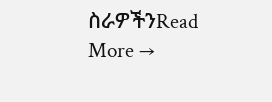ስራዎችንRead More →